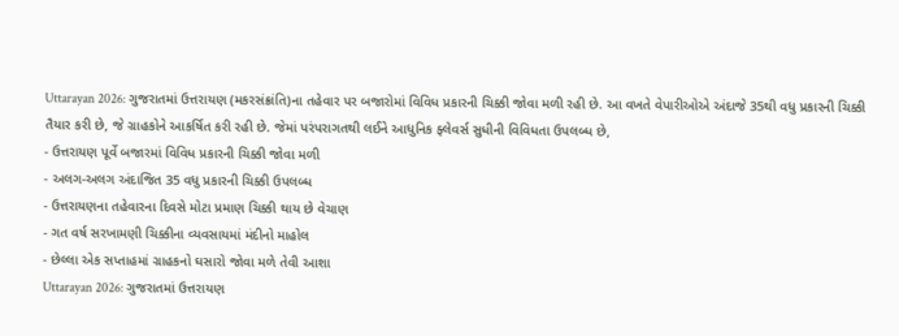Uttarayan 2026: ગુજરાતમાં ઉત્તરાયણ (મકરસંક્રાંતિ)ના તહેવાર પર બજારોમાં વિવિધ પ્રકારની ચિક્કી જોવા મળી રહી છે. આ વખતે વેપારીઓએ અંદાજે 35થી વધુ પ્રકારની ચિક્કી તૈયાર કરી છે, જે ગ્રાહકોને આકર્ષિત કરી રહી છે. જેમાં પરંપરાગતથી લઈને આધુનિક ફ્લેવર્સ સુધીની વિવિધતા ઉપલબ્ધ છે,
- ઉત્તરાયણ પૂર્વે બજારમાં વિવિધ પ્રકારની ચિક્કી જોવા મળી
- અલગ-અલગ અંદાજિત 35 વધુ પ્રકારની ચિક્કી ઉપલબ્ધ
- ઉત્તરાયણના તહેવારના દિવસે મોટા પ્રમાણ ચિક્કી થાય છે વેચાણ
- ગત વર્ષ સરખામણી ચિક્કીના વ્યવસાયમાં મંદીનો માહોલ
- છેલ્લા એક સપ્તાહમાં ગ્રાહકનો ઘસારો જોવા મળે તેવી આશા
Uttarayan 2026: ગુજરાતમાં ઉત્તરાયણ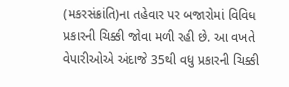(મકરસંક્રાંતિ)ના તહેવાર પર બજારોમાં વિવિધ પ્રકારની ચિક્કી જોવા મળી રહી છે. આ વખતે વેપારીઓએ અંદાજે 35થી વધુ પ્રકારની ચિક્કી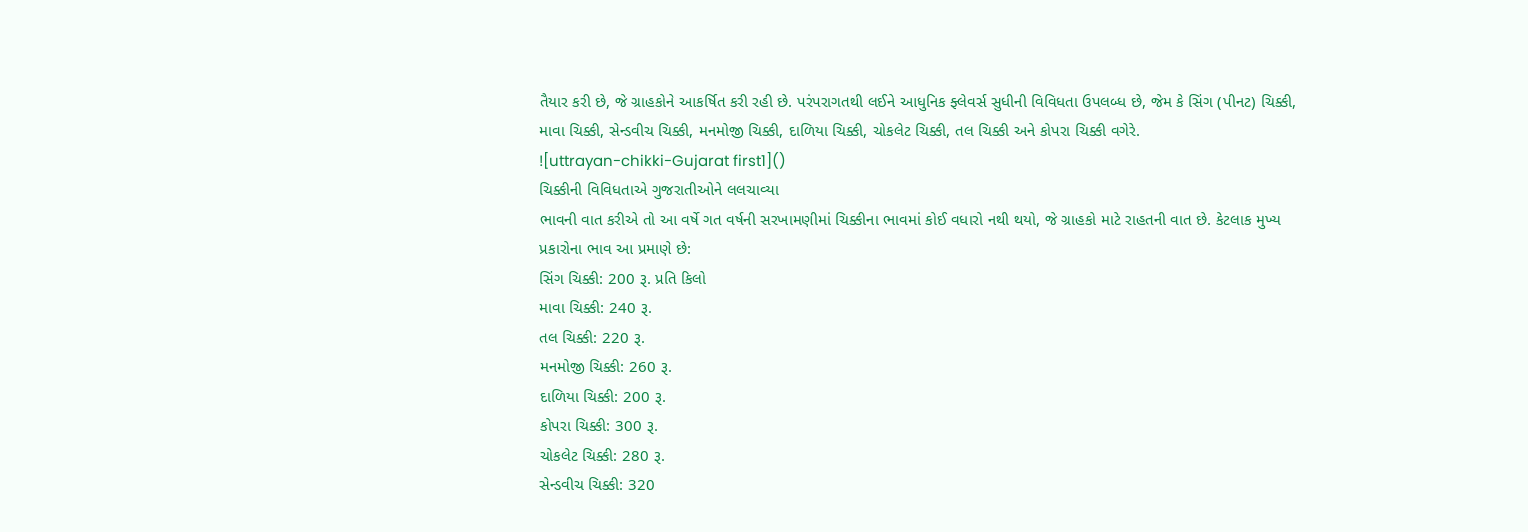તૈયાર કરી છે, જે ગ્રાહકોને આકર્ષિત કરી રહી છે. પરંપરાગતથી લઈને આધુનિક ફ્લેવર્સ સુધીની વિવિધતા ઉપલબ્ધ છે, જેમ કે સિંગ (પીનટ) ચિક્કી, માવા ચિક્કી, સેન્ડવીચ ચિક્કી, મનમોજી ચિક્કી, દાળિયા ચિક્કી, ચોકલેટ ચિક્કી, તલ ચિક્કી અને કોપરા ચિક્કી વગેરે.
![uttrayan-chikki-Gujarat first1]()
ચિક્કીની વિવિધતાએ ગુજરાતીઓને લલચાવ્યા
ભાવની વાત કરીએ તો આ વર્ષે ગત વર્ષની સરખામણીમાં ચિક્કીના ભાવમાં કોઈ વધારો નથી થયો, જે ગ્રાહકો માટે રાહતની વાત છે. કેટલાક મુખ્ય પ્રકારોના ભાવ આ પ્રમાણે છે:
સિંગ ચિક્કી: 200 રૂ. પ્રતિ કિલો
માવા ચિક્કી: 240 રૂ.
તલ ચિક્કી: 220 રૂ.
મનમોજી ચિક્કી: 260 રૂ.
દાળિયા ચિક્કી: 200 રૂ.
કોપરા ચિક્કી: 300 રૂ.
ચોકલેટ ચિક્કી: 280 રૂ.
સેન્ડવીચ ચિક્કી: 320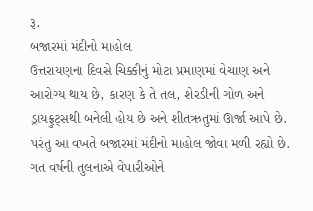રૂ.
બજારમાં મંદીનો માહોલ
ઉત્તરાયણના દિવસે ચિક્કીનું મોટા પ્રમાણમાં વેચાણ અને આરોગ્ય થાય છે, કારણ કે તે તલ, શેરડીની ગોળ અને ડ્રાયફ્રુટ્સથી બનેલી હોય છે અને શીતઋતુમાં ઊર્જા આપે છે. પરંતુ આ વખતે બજારમાં મંદીનો માહોલ જોવા મળી રહ્યો છે. ગત વર્ષની તુલનાએ વેપારીઓને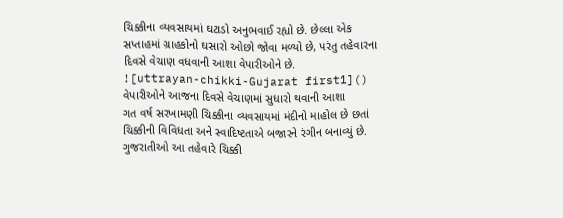ચિક્કીના વ્યવસાયમાં ઘટાડો અનુભવાઈ રહ્યો છે. છેલ્લા એક સપ્તાહમાં ગ્રાહકોનો ઘસારો ઓછો જોવા મળ્યો છે, પરંતુ તહેવારના દિવસે વેચાણ વધવાની આશા વેપારીઓને છે.
![uttrayan-chikki-Gujarat first1]()
વેપારીઓને આજના દિવસે વેચાણમાં સુધારો થવાની આશા
ગત વર્ષ સરખામણી ચિક્કીના વ્યવસાયમાં મંદીનો માહોલ છે છતાં ચિક્કીની વિવિધતા અને સ્વાદિષ્ટતાએ બજારને રંગીન બનાવ્યું છે. ગુજરાતીઓ આ તહેવારે ચિક્કી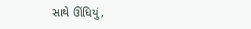સાથે ઊંધિયું,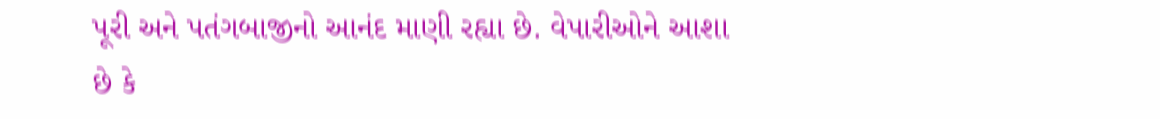પૂરી અને પતંગબાજીનો આનંદ માણી રહ્યા છે. વેપારીઓને આશા છે કે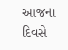આજના દિવસે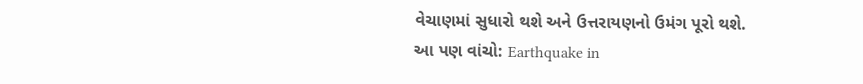વેચાણમાં સુધારો થશે અને ઉત્તરાયણનો ઉમંગ પૂરો થશે.
આ પણ વાંચો: Earthquake in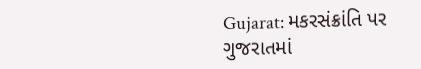Gujarat: મકરસંક્રાંતિ પર ગુજરાતમાં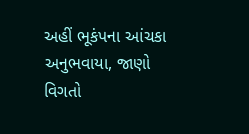અહીં ભૂકંપના આંચકા અનુભવાયા, જાણો વિગતો